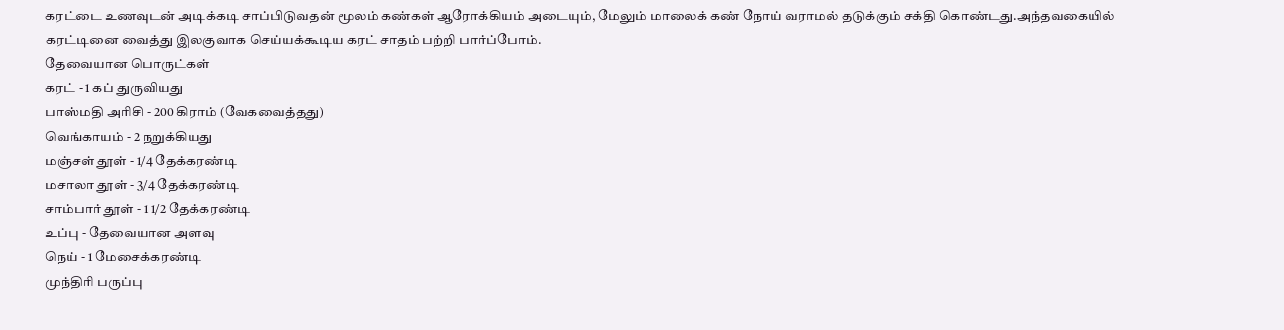கரட்டை உணவுடன் அடிக்கடி சாப்பிடுவதன் மூலம் கண்கள் ஆரோக்கியம் அடையும், மேலும் மாலைக் கண் நோய் வராமல் தடுக்கும் சக்தி கொண்டது.அந்தவகையில் கரட்டினை வைத்து இலகுவாக செய்யக்கூடிய கரட் சாதம் பற்றி பார்ப்போம்.
தேவையான பொருட்கள்
கரட் - 1 கப் துருவியது
பாஸ்மதி அரிசி - 200 கிராம் (வேகவைத்தது)
வெங்காயம் - 2 நறுக்கியது
மஞ்சள் தூள் - 1/4 தேக்கரண்டி
மசாலா தூள் - 3/4 தேக்கரண்டி
சாம்பார் தூள் - 1 1/2 தேக்கரண்டி
உப்பு - தேவையான அளவு
நெய் - 1 மேசைக்கரண்டி
முந்திரி பருப்பு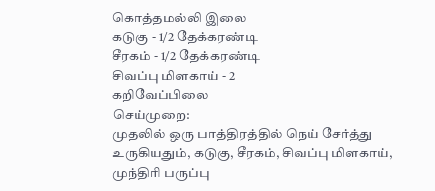கொத்தமல்லி இலை
கடுகு - 1/2 தேக்கரண்டி
சீரகம் - 1/2 தேக்கரண்டி
சிவப்பு மிளகாய் - 2
கறிவேப்பிலை
செய்முறை:
முதலில் ஒரு பாத்திரத்தில் நெய் சேர்த்து உருகியதும், கடுகு, சீரகம், சிவப்பு மிளகாய், முந்திரி பருப்பு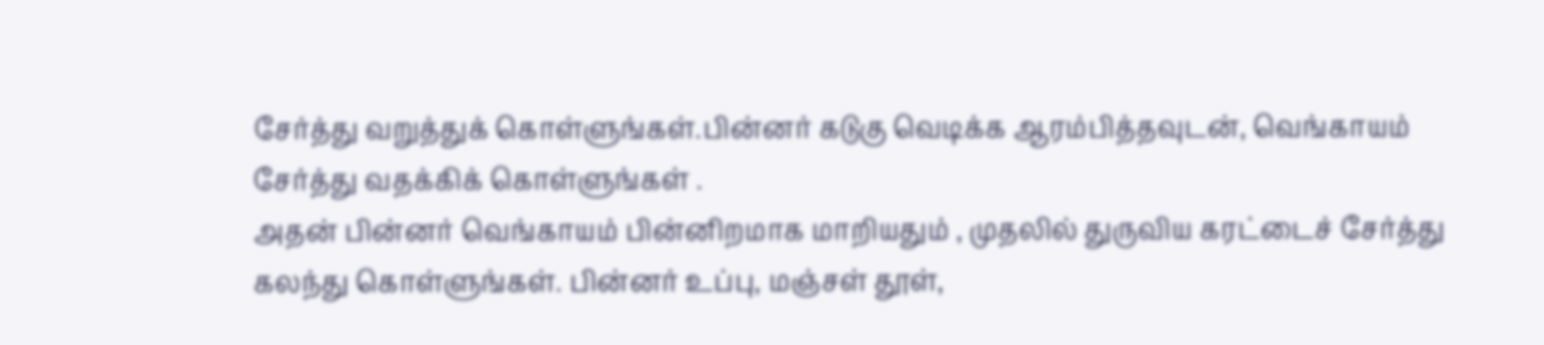சேர்த்து வறுத்துக் கொள்ளுங்கள்.பின்னர் கடுகு வெடிக்க ஆரம்பித்தவுடன், வெங்காயம் சேர்த்து வதக்கிக் கொள்ளுங்கள் .
அதன் பின்னர் வெங்காயம் பின்னிறமாக மாறியதும் , முதலில் துருவிய கரட்டைச் சேர்த்து கலந்து கொள்ளுங்கள். பின்னர் உப்பு, மஞ்சள் தூள்,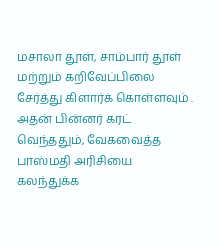மசாலா தூள், சாம்பார் தூள் மற்றும் கறிவேப்பிலை சேர்த்து கிளார்க் கொள்ளவும் .
அதன் பின்னர் கரட் வெந்ததும், வேகவைத்த பாஸ்மதி அரிசியை கலந்துக்க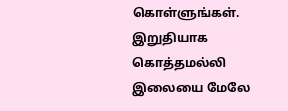கொள்ளுங்கள். இறுதியாக கொத்தமல்லி இலையை மேலே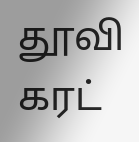தூவி கரட்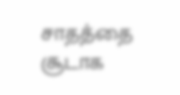சாதத்தை சூடாக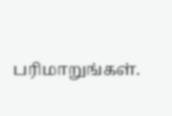பரிமாறுங்கள்.